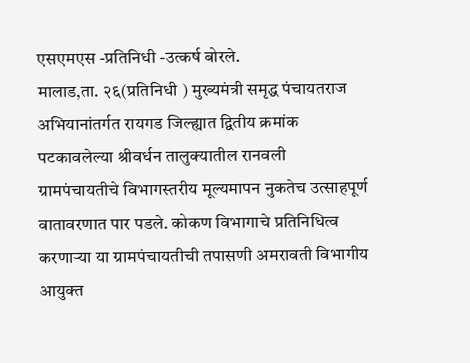एसएमएस -प्रतिनिधी -उत्कर्ष बोरले.
मालाड,ता. २६(प्रतिनिधी ) मुख्यमंत्री समृद्ध पंचायतराज अभियानांतर्गत रायगड जिल्ह्यात द्वितीय क्रमांक पटकावलेल्या श्रीवर्धन तालुक्यातील रानवली ग्रामपंचायतीचे विभागस्तरीय मूल्यमापन नुकतेच उत्साहपूर्ण वातावरणात पार पडले. कोकण विभागाचे प्रतिनिधित्व करणाऱ्या या ग्रामपंचायतीची तपासणी अमरावती विभागीय आयुक्त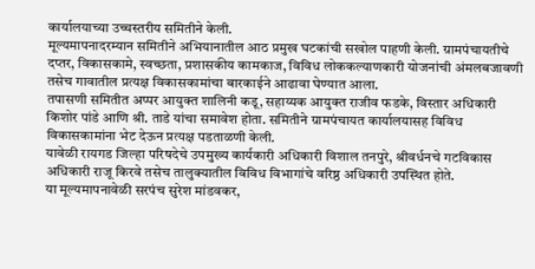कार्यालयाच्या उच्चस्तरीय समितीने केली.
मूल्यमापनादरम्यान समितीने अभियानातील आठ प्रमुख घटकांची सखोल पाहणी केली. ग्रामपंचायतीचे दप्तर, विकासकामे, स्वच्छता, प्रशासकीय कामकाज, विविध लोककल्याणकारी योजनांची अंमलबजावणी तसेच गावातील प्रत्यक्ष विकासकामांचा बारकाईने आढावा घेण्यात आला.
तपासणी समितीत अप्पर आयुक्त शालिनी कडू, सहाय्यक आयुक्त राजीव फडके, विस्तार अधिकारी किशोर पांडे आणि श्री. ताडे यांचा समावेश होता. समितीने ग्रामपंचायत कार्यालयासह विविध विकासकामांना भेट देऊन प्रत्यक्ष पडताळणी केली.
यावेळी रायगड जिल्हा परिषदेचे उपमुख्य कार्यकारी अधिकारी विशाल तनपुरे, श्रीवर्धनचे गटविकास अधिकारी राजू किरवे तसेच तालुक्यातील विविध विभागांचे वरिष्ठ अधिकारी उपस्थित होते.
या मूल्यमापनावेळी सरपंच सुरेश मांडवकर,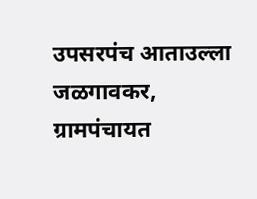उपसरपंच आताउल्ला जळगावकर, ग्रामपंचायत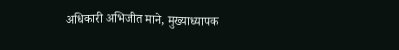अधिकारी अभिजीत माने, मुख्याध्यापक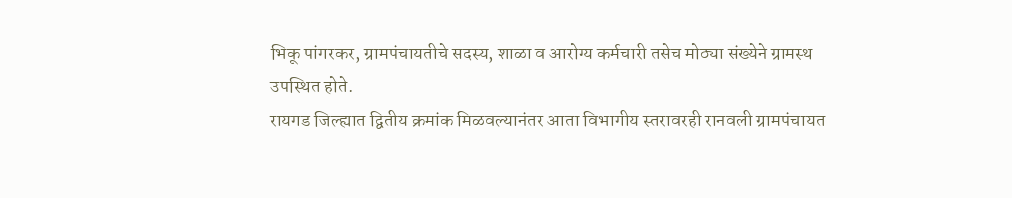भिकू पांगरकर, ग्रामपंचायतीचे सदस्य, शाळा व आरोग्य कर्मचारी तसेच मोठ्या संख्येने ग्रामस्थ उपस्थित होते.
रायगड जिल्ह्यात द्वितीय क्रमांक मिळवल्यानंतर आता विभागीय स्तरावरही रानवली ग्रामपंचायत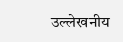उल्लेखनीय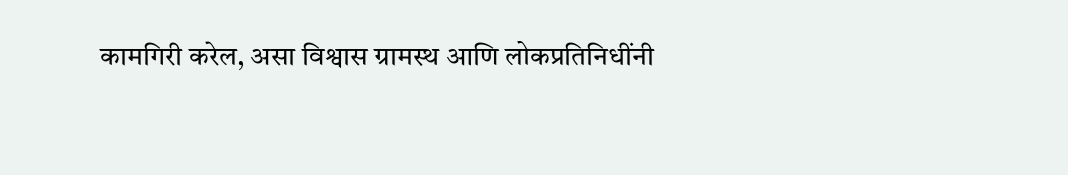कामगिरी करेल, असा विश्वास ग्रामस्थ आणि लोकप्रतिनिधींनी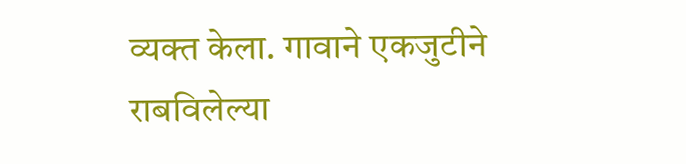व्यक्त केला. गावाने एकजुटीने राबविलेल्या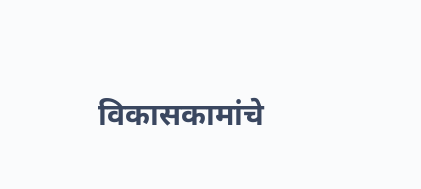विकासकामांचे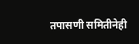तपासणी समितीनेही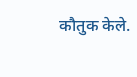कौतुक केले.